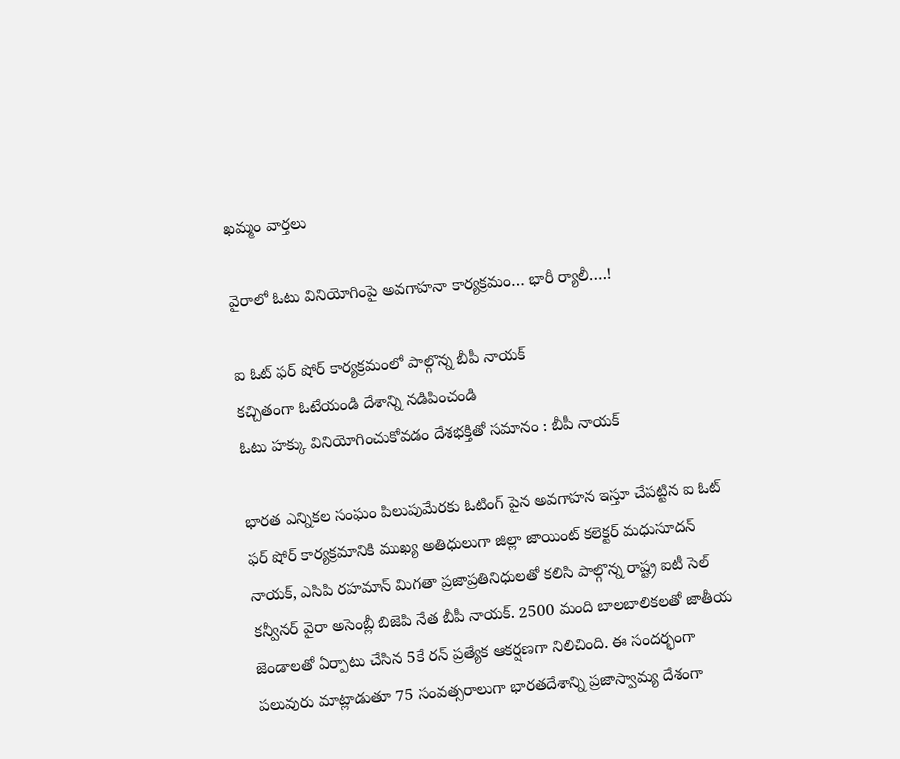ఖమ్మం వార్తలు

వైరాలో ఓటు వినియోగింపై అవగాహనా కార్యక్రమం… భారీ ర్యాలీ….!

ఐ ఓట్ ఫర్ షోర్ కార్యక్రమంలో పాల్గొన్న బీపీ నాయక్
కచ్చితంగా ఓటేయండి దేశాన్ని నడిపించండి
ఓటు హక్కు వినియోగించుకోవడం దేశభక్తితో సమానం : బీపీ నాయక్

భారత ఎన్నికల సంఘం పిలుపుమేరకు ఓటింగ్ పైన అవగాహన ఇస్తూ చేపట్టిన ఐ ఓట్ ఫర్ షోర్ కార్యక్రమానికి ముఖ్య అతిధులుగా జిల్లా జాయింట్ కలెక్టర్ మధుసూదన్ నాయక్, ఎసిపి రహమాన్ మిగతా ప్రజాప్రతినిధులతో కలిసి పాల్గొన్న రాష్ట్ర ఐటీ సెల్ కన్వీనర్ వైరా అసెంబ్లీ బిజెపి నేత బీపీ నాయక్. 2500 మంది బాలబాలికలతో జాతీయ జెండాలతో ఏర్పాటు చేసిన 5కే రన్ ప్రత్యేక ఆకర్షణగా నిలిచింది. ఈ సందర్భంగా పలువురు మాట్లాడుతూ 75 సంవత్సరాలుగా భారతదేశాన్ని ప్రజాస్వామ్య దేశంగా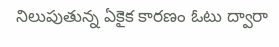నిలుపుతున్న ఏకైక కారణం ఓటు ద్వారా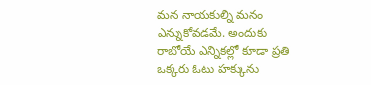మన నాయకుల్ని మనం ఎన్నుకోవడమే. అందుకు రాబోయే ఎన్నికల్లో కూడా ప్రతి ఒక్కరు ఓటు హక్కును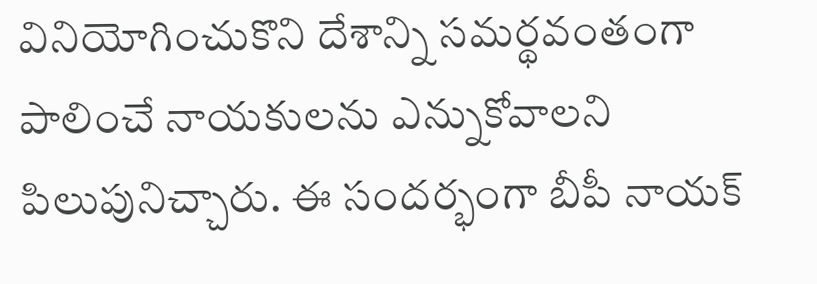వినియోగించుకొని దేశాన్ని సమర్థవంతంగా పాలించే నాయకులను ఎన్నుకోవాలని పిలుపునిచ్చారు. ఈ సందర్భంగా బీపీ నాయక్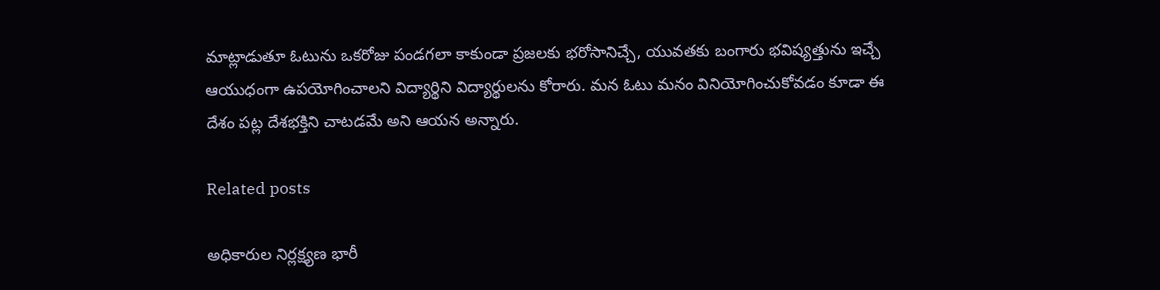మాట్లాడుతూ ఓటును ఒకరోజు పండగలా కాకుండా ప్రజలకు భరోసానిచ్చే, యువతకు బంగారు భవిష్యత్తును ఇచ్చే ఆయుధంగా ఉపయోగించాలని విద్యార్థిని విద్యార్థులను కోరారు. మన ఓటు మనం వినియోగించుకోవడం కూడా ఈ దేశం పట్ల దేశభక్తిని చాటడమే అని ఆయన అన్నారు.

Related posts

అధికారుల నిర్లక్ష్యణ భారీ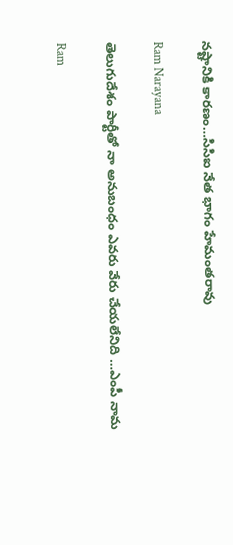నష్టానికి కారణం…సిసిఐ నేత భాగం హేమంతరావు

Ram Narayana

తెలుగుదేశం పార్టీతో నా అనుబంధం ఎవరు వేరు చేయలేనిది …ఎంపీ నామ

Ram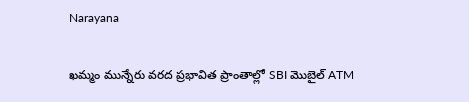Narayana

ఖమ్మం మున్నేరు వరద ప్రభావిత ప్రాంతాల్లో SBI మొబైల్ ATM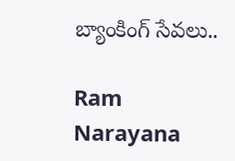బ్యాంకింగ్ సేవలు..

Ram Narayana